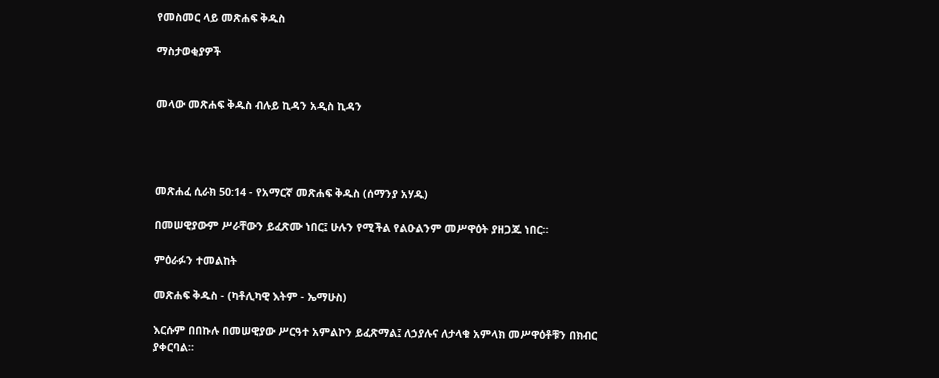የመስመር ላይ መጽሐፍ ቅዱስ

ማስታወቂያዎች


መላው መጽሐፍ ቅዱስ ብሉይ ኪዳን አዲስ ኪዳን




መጽሐፈ ሲራክ 50:14 - የአማርኛ መጽሐፍ ቅዱስ (ሰማንያ አሃዱ)

በመሠዊያውም ሥራቸውን ይፈጽሙ ነበር፤ ሁሉን የሚችል የልዑልንም መሥዋዕት ያዘጋጁ ነበር።

ምዕራፉን ተመልከት

መጽሐፍ ቅዱስ - (ካቶሊካዊ እትም - ኤማሁስ)

እርሱም በበኩሉ በመሠዊያው ሥርዓተ አምልኮን ይፈጽማል፤ ለኃያሉና ለታላቁ አምላክ መሥዋዕቶቹን በክብር ያቀርባል።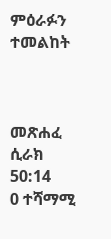ምዕራፉን ተመልከት



መጽሐፈ ሲራክ 50:14
0 ተሻማሚ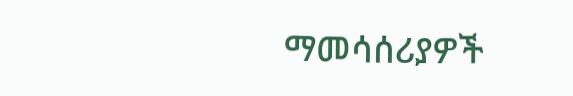ማመሳሰሪያዎች